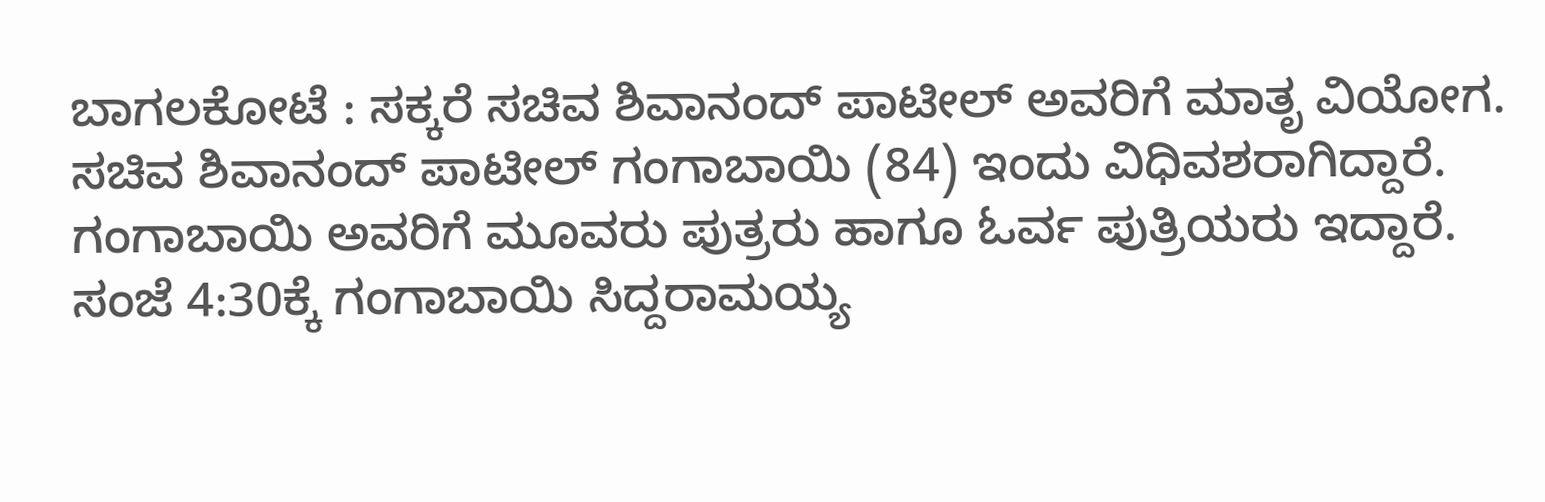ಬಾಗಲಕೋಟೆ : ಸಕ್ಕರೆ ಸಚಿವ ಶಿವಾನಂದ್ ಪಾಟೀಲ್ ಅವರಿಗೆ ಮಾತೃ ವಿಯೋಗ. ಸಚಿವ ಶಿವಾನಂದ್ ಪಾಟೀಲ್ ಗಂಗಾಬಾಯಿ (84) ಇಂದು ವಿಧಿವಶರಾಗಿದ್ದಾರೆ.
ಗಂಗಾಬಾಯಿ ಅವರಿಗೆ ಮೂವರು ಪುತ್ರರು ಹಾಗೂ ಓರ್ವ ಪುತ್ರಿಯರು ಇದ್ದಾರೆ. ಸಂಜೆ 4:30ಕ್ಕೆ ಗಂಗಾಬಾಯಿ ಸಿದ್ದರಾಮಯ್ಯ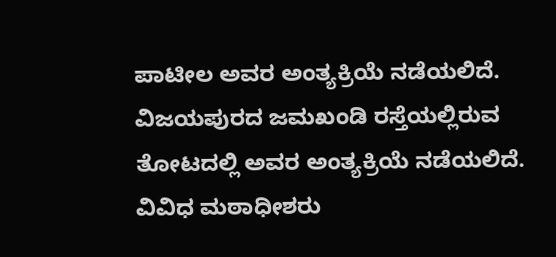ಪಾಟೀಲ ಅವರ ಅಂತ್ಯಕ್ರಿಯೆ ನಡೆಯಲಿದೆ. ವಿಜಯಪುರದ ಜಮಖಂಡಿ ರಸ್ತೆಯಲ್ಲಿರುವ ತೋಟದಲ್ಲಿ ಅವರ ಅಂತ್ಯಕ್ರಿಯೆ ನಡೆಯಲಿದೆ. ವಿವಿಧ ಮಠಾಧೀಶರು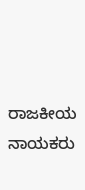ರಾಜಕೀಯ ನಾಯಕರು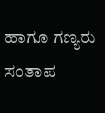ಹಾಗೂ ಗಣ್ಯರು ಸಂತಾಪ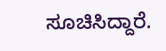ಸೂಚಿಸಿದ್ದಾರೆ.